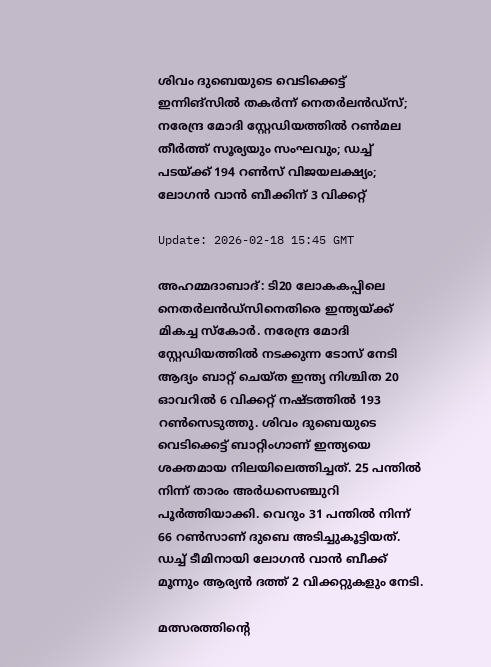ശിവം ദുബെയുടെ വെടിക്കെട്ട് ഇന്നിങ്സിൽ തകർന്ന് നെതർലൻഡ്‌സ്; നരേന്ദ്ര മോദി സ്റ്റേഡിയത്തിൽ റൺമല തീർത്ത് സൂര്യയും സംഘവും; ഡച്ച് പടയ്ക്ക് 194 റൺസ് വിജയലക്ഷ്യം; ലോഗൻ വാൻ ബീക്കിന് 3 വിക്കറ്റ്

Update: 2026-02-18 15:45 GMT

അഹമ്മദാബാദ്: ടി20 ലോകകപ്പിലെ നെതർലൻഡ്‌സിനെതിരെ ഇന്ത്യയ്ക്ക് മികച്ച സ്കോർ. നരേന്ദ്ര മോദി സ്റ്റേഡിയത്തിൽ നടക്കുന്ന ടോസ് നേടി ആദ്യം ബാറ്റ് ചെയ്ത ഇന്ത്യ നിശ്ചിത 20 ഓവറിൽ 6 വിക്കറ്റ് നഷ്ടത്തിൽ 193 റൺസെടുത്തു. ശിവം ദുബെയുടെ വെടിക്കെട്ട് ബാറ്റിംഗാണ് ഇന്ത്യയെ ശക്തമായ നിലയിലെത്തിച്ചത്. 25 പന്തിൽ നിന്ന് താരം അർധസെഞ്ചുറി പൂർത്തിയാക്കി. വെറും 31 പന്തിൽ നിന്ന് 66 റൺസാണ് ദുബെ അടിച്ചുകൂട്ടിയത്. ഡച്ച് ടീമിനായി ലോഗൻ വാൻ ബീക്ക് മൂന്നും ആര്യൻ ദത്ത് 2 വിക്കറ്റുകളും നേടി.

മത്സരത്തിന്റെ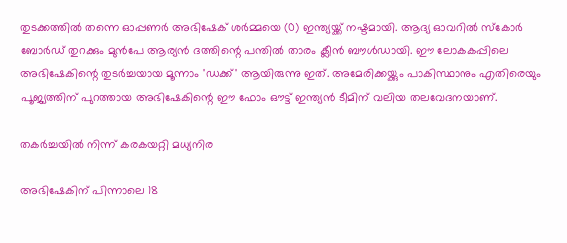തുടക്കത്തിൽ തന്നെ ഓപ്പണർ അഭിഷേക് ശർമ്മയെ (0) ഇന്ത്യയ്ക്ക് നഷ്ടമായി. ആദ്യ ഓവറിൽ സ്കോർ ബോർഡ് തുറക്കും മുൻപേ ആര്യൻ ദത്തിന്റെ പന്തിൽ താരം ക്ലീൻ ബൗൾഡായി. ഈ ലോകകപ്പിലെ അഭിഷേകിന്റെ തുടർച്ചയായ മൂന്നാം 'ഡക്ക്' ആയിരുന്നു ഇത്. അമേരിക്കയ്ക്കും പാകിസ്ഥാനും എതിരെയും പൂജ്യത്തിന് പുറത്തായ അഭിഷേകിന്റെ ഈ ഫോം ഔട്ട് ഇന്ത്യൻ ടീമിന് വലിയ തലവേദനയാണ്.

തകർച്ചയിൽ നിന്ന് കരകയറ്റി മധ്യനിര

അഭിഷേകിന് പിന്നാലെ 18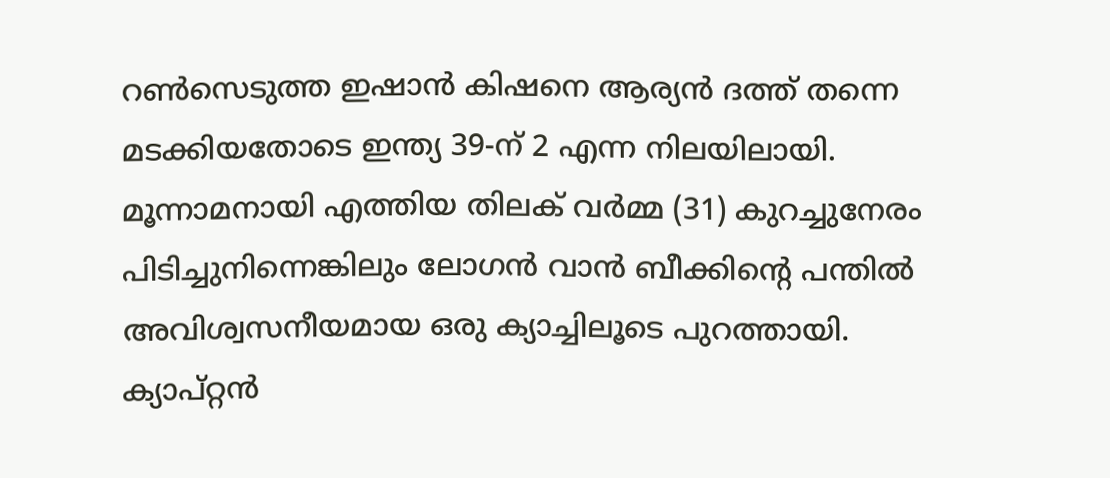റൺസെടുത്ത ഇഷാൻ കിഷനെ ആര്യൻ ദത്ത് തന്നെ മടക്കിയതോടെ ഇന്ത്യ 39-ന് 2 എന്ന നിലയിലായി. മൂന്നാമനായി എത്തിയ തിലക് വർമ്മ (31) കുറച്ചുനേരം പിടിച്ചുനിന്നെങ്കിലും ലോഗൻ വാൻ ബീക്കിന്റെ പന്തിൽ അവിശ്വസനീയമായ ഒരു ക്യാച്ചിലൂടെ പുറത്തായി. ക്യാപ്റ്റൻ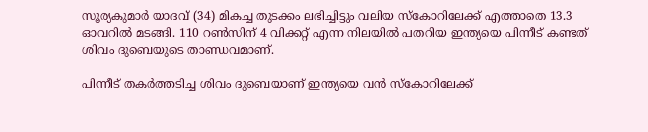സൂര്യകുമാർ യാദവ് (34) മികച്ച തുടക്കം ലഭിച്ചിട്ടും വലിയ സ്കോറിലേക്ക് എത്താതെ 13.3 ഓവറിൽ മടങ്ങി. 110 റൺസിന് 4 വിക്കറ്റ് എന്ന നിലയിൽ പതറിയ ഇന്ത്യയെ പിന്നീട് കണ്ടത് ശിവം ദുബെയുടെ താണ്ഡവമാണ്.

പിന്നീട് തകർത്തടിച്ച ശിവം ദുബെയാണ് ഇന്ത്യയെ വൻ സ്കോറിലേക്ക്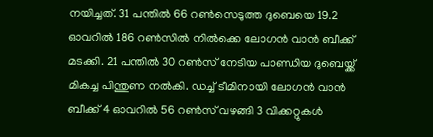നയിച്ചത്. 31 പന്തിൽ 66 റൺസെടുത്ത ദുബെയെ 19.2 ഓവറിൽ 186 റൺസിൽ നിൽക്കെ ലോഗൻ വാൻ ബീക്ക് മടക്കി. 21 പന്തിൽ 30 റൺസ് നേടിയ പാണ്ഡിയ ദുബെയ്ക്ക് മികച്ച പിന്തുണ നൽകി. ഡച്ച് ടീമിനായി ലോഗൻ വാൻ ബീക്ക് 4 ഓവറിൽ 56 റൺസ് വഴങ്ങി 3 വിക്കറ്റുകൾ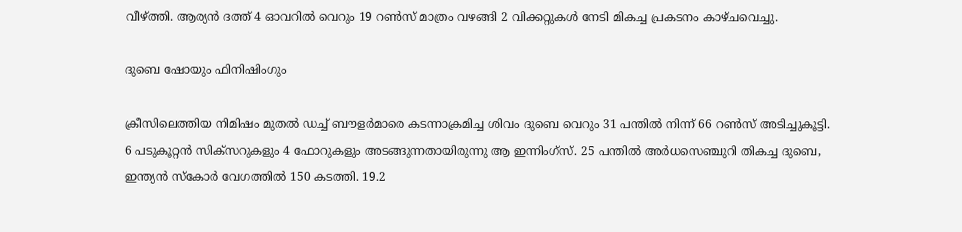വീഴ്ത്തി. ആര്യൻ ദത്ത് 4 ഓവറിൽ വെറും 19 റൺസ് മാത്രം വഴങ്ങി 2 വിക്കറ്റുകൾ നേടി മികച്ച പ്രകടനം കാഴ്ചവെച്ചു.

ദുബെ ഷോയും ഫിനിഷിംഗും

ക്രീസിലെത്തിയ നിമിഷം മുതൽ ഡച്ച് ബൗളർമാരെ കടന്നാക്രമിച്ച ശിവം ദുബെ വെറും 31 പന്തിൽ നിന്ന് 66 റൺസ് അടിച്ചുകൂട്ടി. 6 പടുകൂറ്റൻ സിക്സറുകളും 4 ഫോറുകളും അടങ്ങുന്നതായിരുന്നു ആ ഇന്നിംഗ്‌സ്. 25 പന്തിൽ അർധസെഞ്ചുറി തികച്ച ദുബെ, ഇന്ത്യൻ സ്കോർ വേഗത്തിൽ 150 കടത്തി. 19.2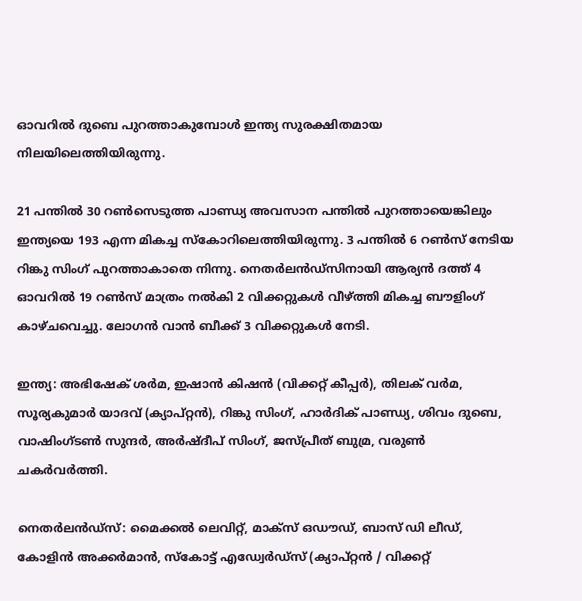ഓവറിൽ ദുബെ പുറത്താകുമ്പോൾ ഇന്ത്യ സുരക്ഷിതമായ നിലയിലെത്തിയിരുന്നു.

21 പന്തിൽ 30 റൺസെടുത്ത പാണ്ഡ്യ അവസാന പന്തിൽ പുറത്തായെങ്കിലും ഇന്ത്യയെ 193 എന്ന മികച്ച സ്കോറിലെത്തിയിരുന്നു. 3 പന്തിൽ 6 റൺസ് നേടിയ റിങ്കു സിംഗ് പുറത്താകാതെ നിന്നു. നെതർലൻഡ്‌സിനായി ആര്യൻ ദത്ത് 4 ഓവറിൽ 19 റൺസ് മാത്രം നൽകി 2 വിക്കറ്റുകൾ വീഴ്ത്തി മികച്ച ബൗളിംഗ് കാഴ്ചവെച്ചു. ലോഗൻ വാൻ ബീക്ക് 3 വിക്കറ്റുകൾ നേടി.

ഇന്ത്യ: അഭിഷേക് ശര്‍മ, ഇഷാന്‍ കിഷന്‍ (വിക്കറ്റ് കീപ്പര്‍), തിലക് വര്‍മ, സൂര്യകുമാര്‍ യാദവ് (ക്യാപ്റ്റന്‍), റിങ്കു സിംഗ്, ഹാര്‍ദിക് പാണ്ഡ്യ, ശിവം ദുബെ, വാഷിംഗ്ടണ്‍ സുന്ദര്‍, അര്‍ഷ്ദീപ് സിംഗ്, ജസ്പ്രീത് ബുമ്ര, വരുണ്‍ ചകര്‍വര്‍ത്തി.

നെതര്‍ലന്‍ഡ്‌സ്: മൈക്കല്‍ ലെവിറ്റ്, മാക്‌സ് ഒഡൗഡ്, ബാസ് ഡി ലീഡ്, കോളിന്‍ അക്കര്‍മാന്‍, സ്‌കോട്ട് എഡ്വേര്‍ഡ്‌സ് (ക്യാപ്റ്റന്‍ / വിക്കറ്റ്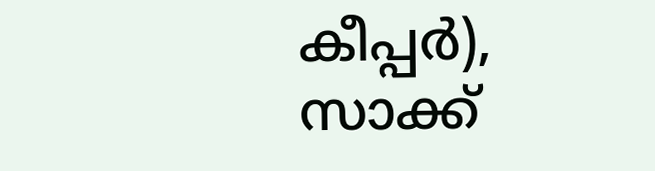കീപ്പര്‍), സാക്ക്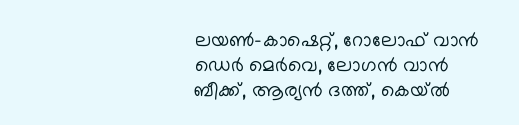ലയണ്‍-കാഷെറ്റ്, റോലോഫ് വാന്‍ ഡെര്‍ മെര്‍വെ, ലോഗന്‍ വാന്‍ ബീക്ക്, ആര്യന്‍ ദത്ത്, കെയ്ല്‍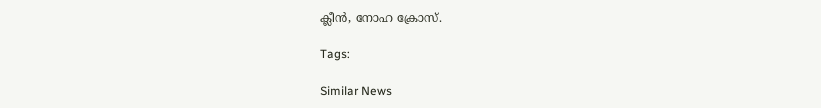ക്ലീന്‍, നോഹ ക്രോസ്.

Tags:

Similar News